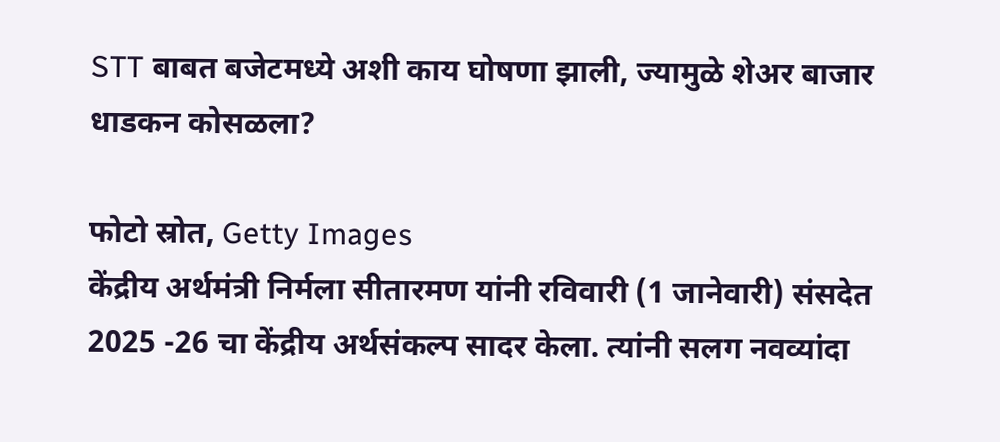STT बाबत बजेटमध्ये अशी काय घोषणा झाली, ज्यामुळे शेअर बाजार धाडकन कोसळला?

फोटो स्रोत, Getty Images
केंद्रीय अर्थमंत्री निर्मला सीतारमण यांनी रविवारी (1 जानेवारी) संसदेत 2025 -26 चा केंद्रीय अर्थसंकल्प सादर केला. त्यांनी सलग नवव्यांदा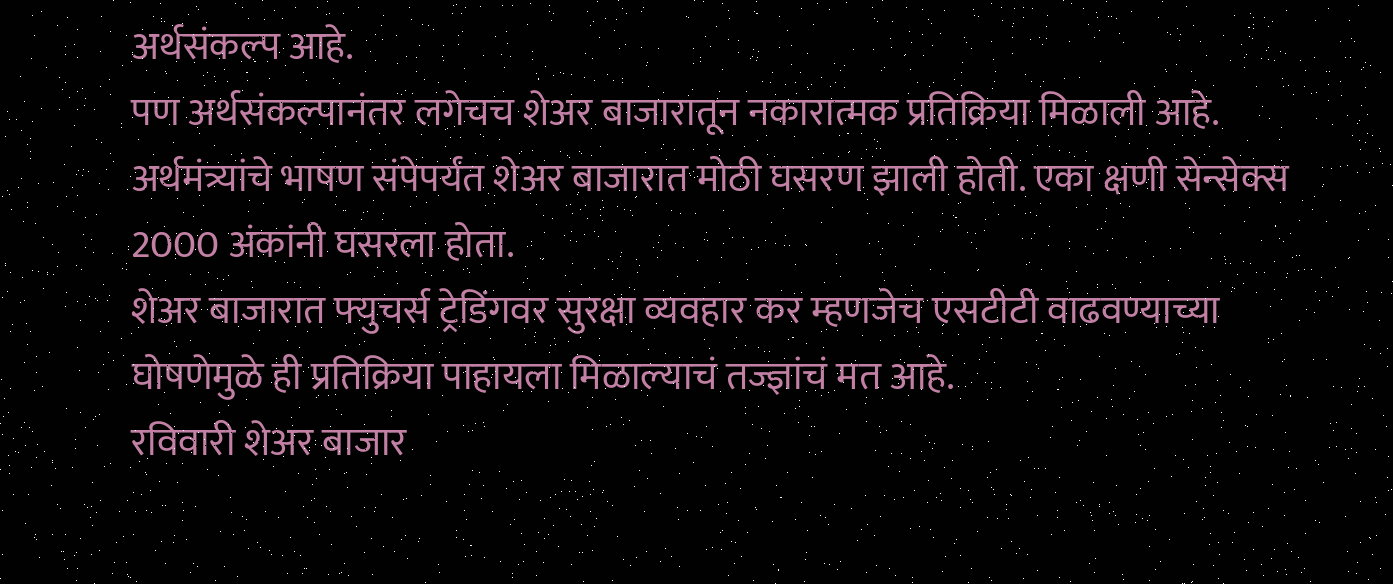अर्थसंकल्प आहे.
पण अर्थसंकल्पानंतर लगेचच शेअर बाजारातून नकारात्मक प्रतिक्रिया मिळाली आहे. अर्थमंत्र्यांचे भाषण संपेपर्यंत शेअर बाजारात मोठी घसरण झाली होती. एका क्षणी सेन्सेक्स 2000 अंकांनी घसरला होता.
शेअर बाजारात फ्युचर्स ट्रेडिंगवर सुरक्षा व्यवहार कर म्हणजेच एसटीटी वाढवण्याच्या घोषणेमुळे ही प्रतिक्रिया पाहायला मिळाल्याचं तज्ज्ञांचं मत आहे.
रविवारी शेअर बाजार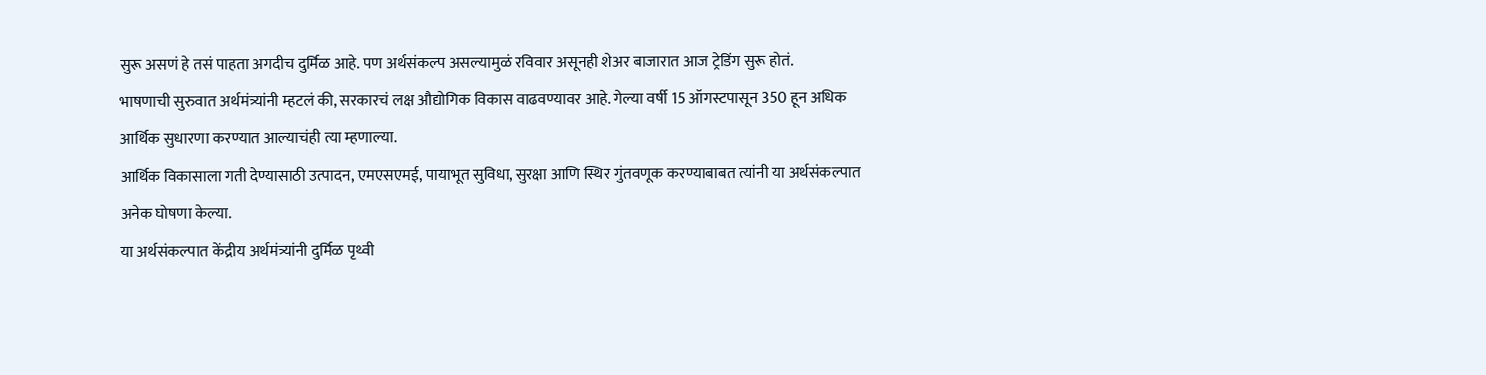सुरू असणं हे तसं पाहता अगदीच दुर्मिळ आहे. पण अर्थसंकल्प असल्यामुळं रविवार असूनही शेअर बाजारात आज ट्रेडिंग सुरू होतं.
भाषणाची सुरुवात अर्थमंत्र्यांनी म्हटलं की, सरकारचं लक्ष औद्योगिक विकास वाढवण्यावर आहे. गेल्या वर्षी 15 ऑगस्टपासून 350 हून अधिक आर्थिक सुधारणा करण्यात आल्याचंही त्या म्हणाल्या.
आर्थिक विकासाला गती देण्यासाठी उत्पादन, एमएसएमई, पायाभूत सुविधा, सुरक्षा आणि स्थिर गुंतवणूक करण्याबाबत त्यांनी या अर्थसंकल्पात अनेक घोषणा केल्या.
या अर्थसंकल्पात केंद्रीय अर्थमंत्र्यांनी दुर्मिळ पृथ्वी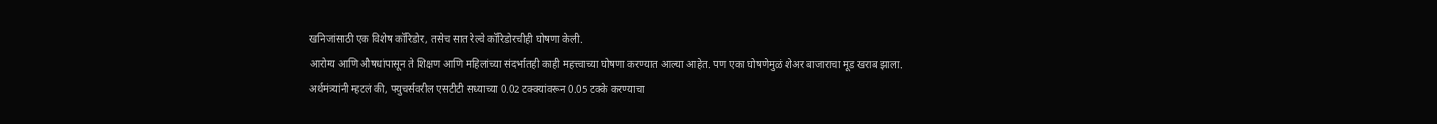खनिजांसाठी एक विशेष कॉरिडोर, तसेच सात रेल्वे कॉरिडोरचीही घोषणा केली.
आरोग्य आणि औषधांपासून ते शिक्षण आणि महिलांच्या संदर्भातही काही महत्त्वाच्या घोषणा करण्यात आल्या आहेत. पण एका घोषणेमुळं शेअर बाजाराचा मूड खराब झाला.
अर्थमंत्र्यांनी म्हटलं की, फ्युचर्सवरील एसटीटी सध्याच्या 0.02 टक्क्यांवरून 0.05 टक्के करण्याचा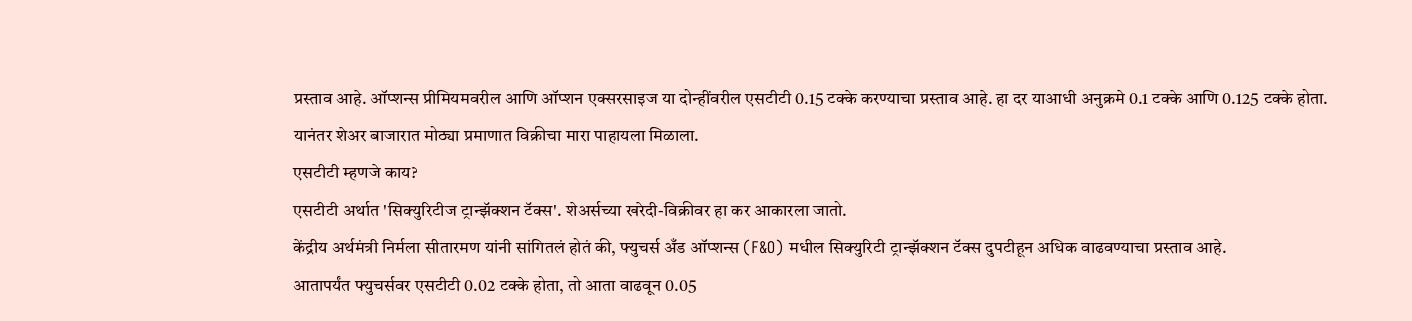प्रस्ताव आहे. ऑप्शन्स प्रीमियमवरील आणि ऑप्शन एक्सरसाइज या दोन्हींवरील एसटीटी 0.15 टक्के करण्याचा प्रस्ताव आहे. हा दर याआधी अनुक्रमे 0.1 टक्के आणि 0.125 टक्के होता.
यानंतर शेअर बाजारात मोठ्या प्रमाणात विक्रीचा मारा पाहायला मिळाला.
एसटीटी म्हणजे काय?
एसटीटी अर्थात 'सिक्युरिटीज ट्रान्झॅक्शन टॅक्स'. शेअर्सच्या खरेदी-विक्रीवर हा कर आकारला जातो.
केंद्रीय अर्थमंत्री निर्मला सीतारमण यांनी सांगितलं होतं की, फ्युचर्स अँड ऑप्शन्स (F&O) मधील सिक्युरिटी ट्रान्झॅक्शन टॅक्स दुपटीहून अधिक वाढवण्याचा प्रस्ताव आहे.
आतापर्यंत फ्युचर्सवर एसटीटी 0.02 टक्के होता, तो आता वाढवून 0.05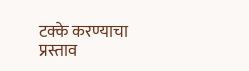टक्के करण्याचा प्रस्ताव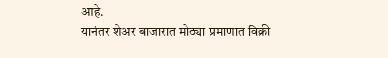आहे.
यानंतर शेअर बाजारात मोठ्या प्रमाणात विक्री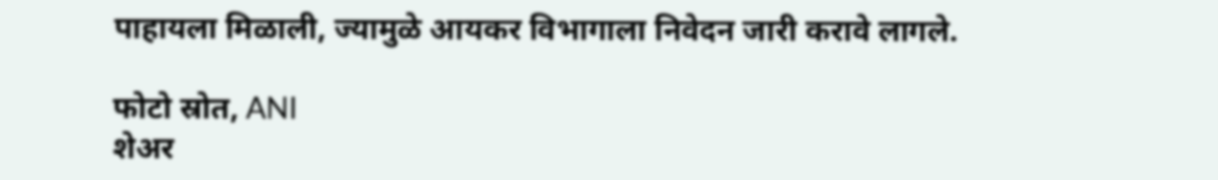पाहायला मिळाली, ज्यामुळे आयकर विभागाला निवेदन जारी करावे लागले.

फोटो स्रोत, ANI
शेअर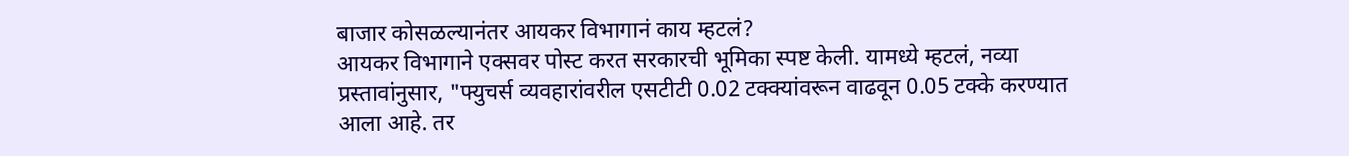बाजार कोसळल्यानंतर आयकर विभागानं काय म्हटलं?
आयकर विभागाने एक्सवर पोस्ट करत सरकारची भूमिका स्पष्ट केली. यामध्ये म्हटलं, नव्या प्रस्तावांनुसार, "फ्युचर्स व्यवहारांवरील एसटीटी 0.02 टक्क्यांवरून वाढवून 0.05 टक्के करण्यात आला आहे. तर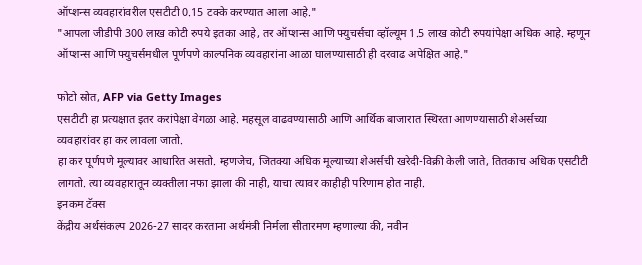ऑप्शन्स व्यवहारांवरील एसटीटी 0.15 टक्के करण्यात आला आहे."
"आपला जीडीपी 300 लाख कोटी रुपये इतका आहे, तर ऑप्शन्स आणि फ्युचर्सचा व्हॉल्यूम 1.5 लाख कोटी रुपयांपेक्षा अधिक आहे. म्हणून ऑप्शन्स आणि फ्युचर्समधील पूर्णपणे काल्पनिक व्यवहारांना आळा घालण्यासाठी ही दरवाढ अपेक्षित आहे."

फोटो स्रोत, AFP via Getty Images
एसटीटी हा प्रत्यक्षात इतर करांपेक्षा वेगळा आहे. महसूल वाढवण्यासाठी आणि आर्थिक बाजारात स्थिरता आणण्यासाठी शेअर्सच्या व्यवहारांवर हा कर लावला जातो.
हा कर पूर्णपणे मूल्यावर आधारित असतो. म्हणजेच, जितक्या अधिक मूल्याच्या शेअर्सची खरेदी-विक्री केली जाते, तितकाच अधिक एसटीटी लागतो. त्या व्यवहारातून व्यक्तीला नफा झाला की नाही, याचा त्यावर काहीही परिणाम होत नाही.
इनकम टॅक्स
केंद्रीय अर्थसंकल्प 2026-27 सादर करताना अर्थमंत्री निर्मला सीतारमण म्हणाल्या की, नवीन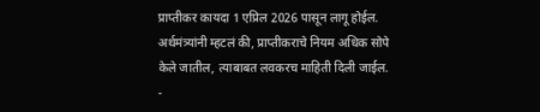प्राप्तीकर कायदा 1 एप्रिल 2026 पासून लागू होईल.
अर्थमंत्र्यांनी म्हटलं की, प्राप्तीकराचे नियम अधिक सोपे केले जातील, त्याबाबत लवकरच माहिती दिली जाईल.
-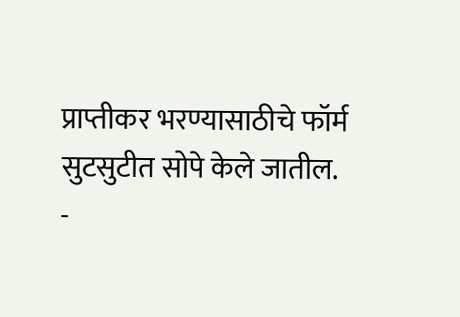प्राप्तीकर भरण्यासाठीचे फॉर्म सुटसुटीत सोपे केले जातील.
-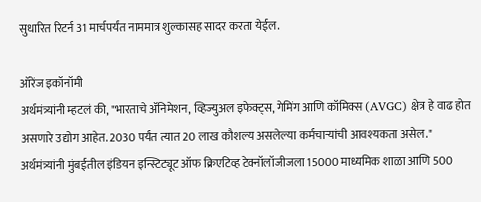सुधारित रिटर्न 31 मार्चपर्यंत नाममात्र शुल्कासह सादर करता येईल.

ऑरेंज इकॉनॉमी
अर्थमंत्र्यांनी म्हटलं की, "भारताचे ॲनिमेशन, व्हिज्युअल इफेक्ट्स, गेमिंग आणि कॉमिक्स (AVGC) क्षेत्र हे वाढ होत असणारे उद्योग आहेत. 2030 पर्यंत त्यात 20 लाख कौशल्य असलेल्या कर्मचाऱ्यांची आवश्यकता असेल."
अर्थमंत्र्यांनी मुंबईतील इंडियन इन्स्टिट्यूट ऑफ क्रिएटिव्ह टेक्नॉलॉजीजला 15000 माध्यमिक शाळा आणि 500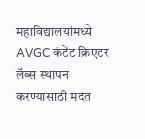महाविद्यालयांमध्ये AVGC कंटेंट क्रिएटर लॅब्स स्थापन करण्यासाठी मदत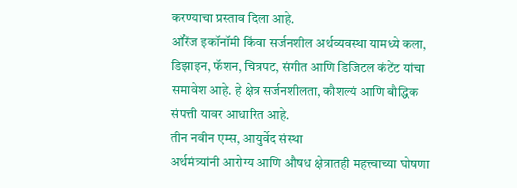करण्याचा प्रस्ताव दिला आहे.
ऑरेंज इकॉनॉमी किंवा सर्जनशील अर्थव्यवस्था यामध्ये कला, डिझाइन, फॅशन, चित्रपट, संगीत आणि डिजिटल कंटेंट यांचा समावेश आहे. हे क्षेत्र सर्जनशीलता, कौशल्यं आणि बौद्धिक संपत्ती यावर आधारित आहे.
तीन नवीन एम्स, आयुर्वेद संस्था
अर्थमंत्र्यांनी आरोग्य आणि औषध क्षेत्रातही महत्त्वाच्या घोषणा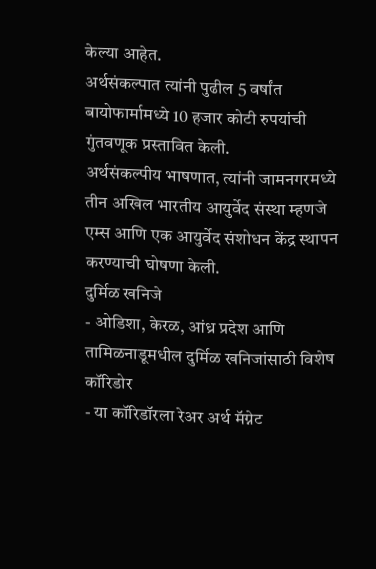केल्या आहेत.
अर्थसंकल्पात त्यांनी पुढील 5 वर्षांत बायोफार्मामध्ये 10 हजार कोटी रुपयांची गुंतवणूक प्रस्तावित केली.
अर्थसंकल्पीय भाषणात, त्यांनी जामनगरमध्ये तीन अखिल भारतीय आयुर्वेद संस्था म्हणजे एम्स आणि एक आयुर्वेद संशोधन केंद्र स्थापन करण्याची घोषणा केली.
दुर्मिळ खनिजे
- ओडिशा, केरळ, आंध्र प्रदेश आणि तामिळनाडूमधील दुर्मिळ खनिजांसाठी विशेष कॉरिडोर
- या कॉरिडॉरला रेअर अर्थ मॅग्नेट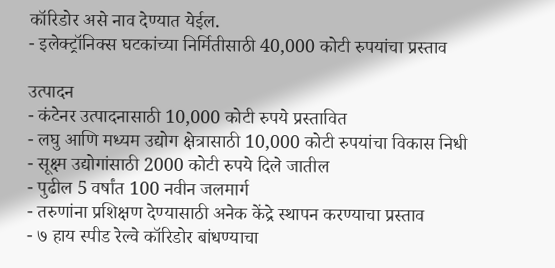कॉरिडोर असे नाव देण्यात येईल.
- इलेक्ट्रॉनिक्स घटकांच्या निर्मितीसाठी 40,000 कोटी रुपयांचा प्रस्ताव

उत्पादन
- कंटेनर उत्पादनासाठी 10,000 कोटी रुपये प्रस्तावित
- लघु आणि मध्यम उद्योग क्षेत्रासाठी 10,000 कोटी रुपयांचा विकास निधी
- सूक्ष्म उद्योगांसाठी 2000 कोटी रुपये दिले जातील
- पुढील 5 वर्षांत 100 नवीन जलमार्ग
- तरुणांना प्रशिक्षण देण्यासाठी अनेक केंद्रे स्थापन करण्याचा प्रस्ताव
- ७ हाय स्पीड रेल्वे कॉरिडोर बांधण्याचा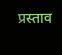प्रस्ताव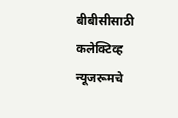बीबीसीसाठी कलेक्टिव्ह न्यूजरूमचे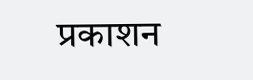प्रकाशन